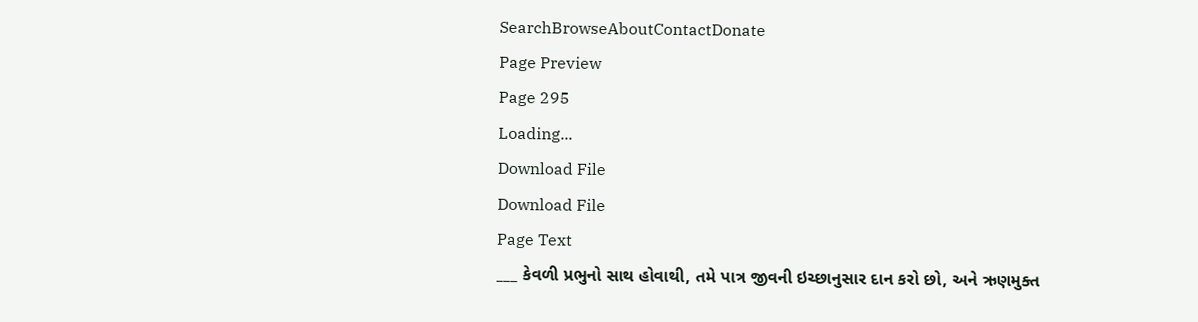SearchBrowseAboutContactDonate
Page Preview
Page 295
Loading...
Download File
Download File
Page Text
___ કેવળી પ્રભુનો સાથ હોવાથી, તમે પાત્ર જીવની ઇચ્છાનુસાર દાન કરો છો, અને ઋણમુક્ત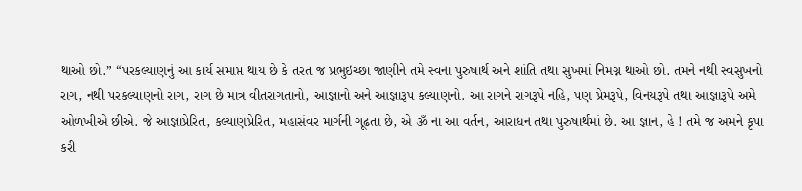થાઓ છો.” “પરકલ્યાણનું આ કાર્ય સમાપ્ત થાય છે કે તરત જ પ્રભુઇચ્છા જાણીને તમે સ્વના પુરુષાર્થ અને શાંતિ તથા સુખમાં નિમગ્ન થાઓ છો. તમને નથી સ્વસુખનો રાગ, નથી પરકલ્યાણનો રાગ, રાગ છે માત્ર વીતરાગતાનો, આજ્ઞાનો અને આજ્ઞારૂપ કલ્યાણનો. આ રાગને રાગરૂપે નહિ, પણ પ્રેમરૂપે, વિનયરૂપે તથા આજ્ઞારૂપે અમે ઓળખીએ છીએ. જે આજ્ઞાપ્રેરિત, કલ્યાણપ્રેરિત, મહાસંવર માર્ગની ગૂઢતા છે, એ ૐ ના આ વર્તન, આરાધન તથા પુરુષાર્થમાં છે. આ જ્ઞાન, હે ! તમે જ અમને કૃપા કરી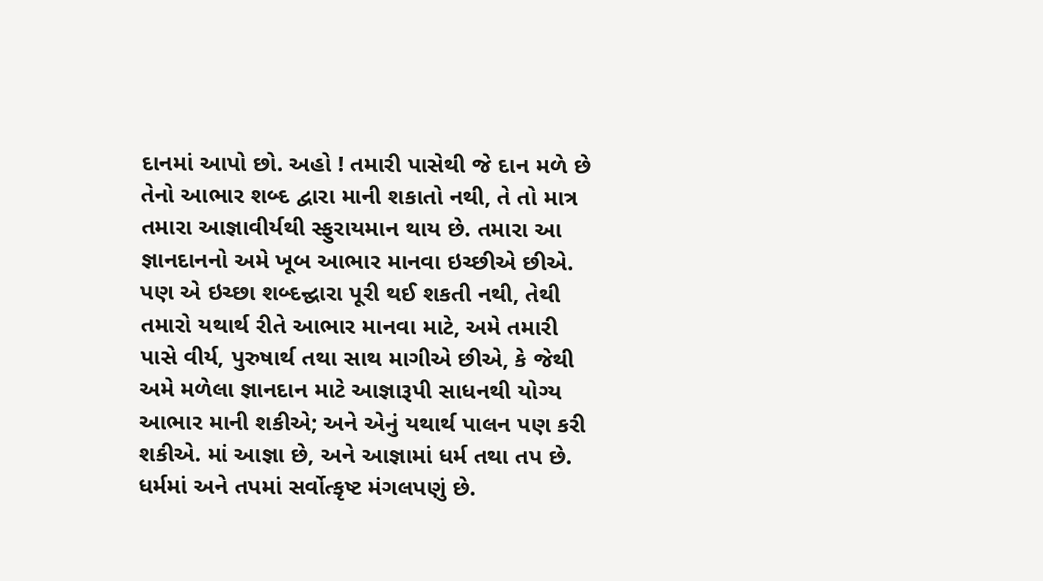દાનમાં આપો છો. અહો ! તમારી પાસેથી જે દાન મળે છે તેનો આભાર શબ્દ દ્વારા માની શકાતો નથી, તે તો માત્ર તમારા આજ્ઞાવીર્યથી સ્ફુરાયમાન થાય છે. તમારા આ જ્ઞાનદાનનો અમે ખૂબ આભાર માનવા ઇચ્છીએ છીએ. પણ એ ઇચ્છા શબ્દન્દ્વારા પૂરી થઈ શકતી નથી, તેથી તમારો યથાર્થ રીતે આભાર માનવા માટે, અમે તમારી પાસે વીર્ય, પુરુષાર્થ તથા સાથ માગીએ છીએ, કે જેથી અમે મળેલા જ્ઞાનદાન માટે આજ્ઞારૂપી સાધનથી યોગ્ય આભાર માની શકીએ; અને એનું યથાર્થ પાલન પણ કરી શકીએ. માં આજ્ઞા છે, અને આજ્ઞામાં ધર્મ તથા તપ છે. ધર્મમાં અને તપમાં સર્વોત્કૃષ્ટ મંગલપણું છે.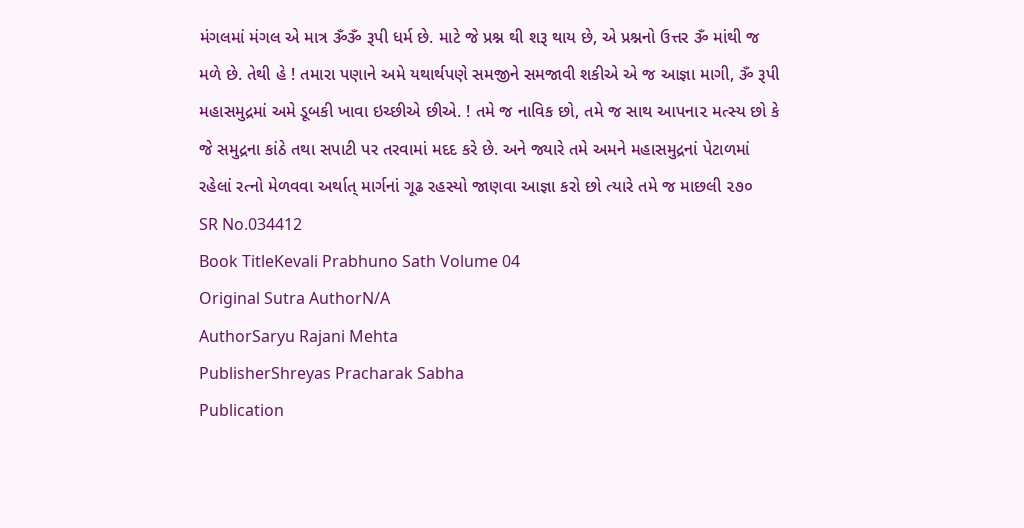મંગલમાં મંગલ એ માત્ર ૐૐ રૂપી ધર્મ છે. માટે જે પ્રશ્ન થી શરૂ થાય છે, એ પ્રશ્નનો ઉત્તર ૐ માંથી જ મળે છે. તેથી હે ! તમારા પણાને અમે યથાર્થપણે સમજીને સમજાવી શકીએ એ જ આજ્ઞા માગી, ૐ રૂપી મહાસમુદ્રમાં અમે ડૂબકી ખાવા ઇચ્છીએ છીએ. ! તમે જ નાવિક છો, તમે જ સાથ આપના૨ મત્સ્ય છો કે જે સમુદ્રના કાંઠે તથા સપાટી પર તરવામાં મદદ કરે છે. અને જ્યારે તમે અમને મહાસમુદ્રનાં પેટાળમાં રહેલાં રત્નો મેળવવા અર્થાત્ માર્ગનાં ગૂઢ રહસ્યો જાણવા આજ્ઞા કરો છો ત્યારે તમે જ માછલી ૨૭૦
SR No.034412
Book TitleKevali Prabhuno Sath Volume 04
Original Sutra AuthorN/A
AuthorSaryu Rajani Mehta
PublisherShreyas Pracharak Sabha
Publication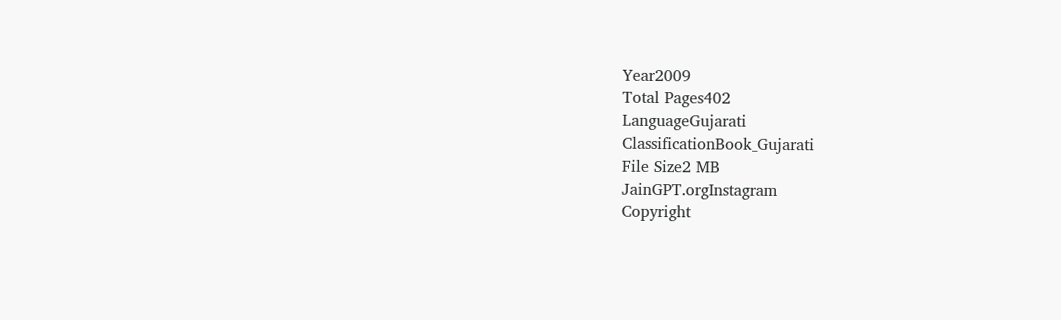Year2009
Total Pages402
LanguageGujarati
ClassificationBook_Gujarati
File Size2 MB
JainGPT.orgInstagram
Copyright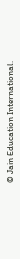© Jain Education International.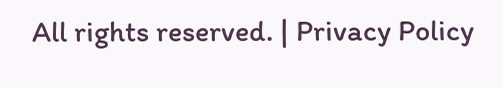All rights reserved. | Privacy Policy